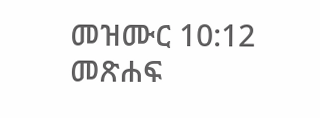መዝሙር 10:12 መጽሐፍ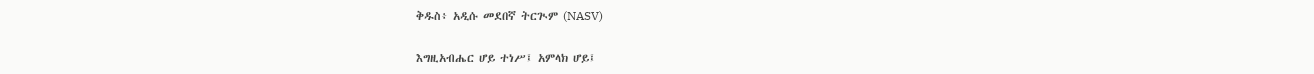ቅዱስ፥ አዲሱ መደበኛ ትርጒም (NASV)

እግዚአብሔር ሆይ ተነሥ፤ አምላክ ሆይ፤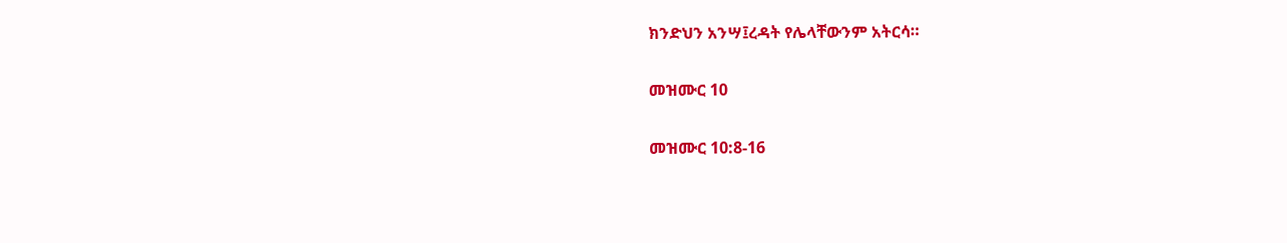ክንድህን አንሣ፤ረዳት የሌላቸውንም አትርሳ።

መዝሙር 10

መዝሙር 10:8-16